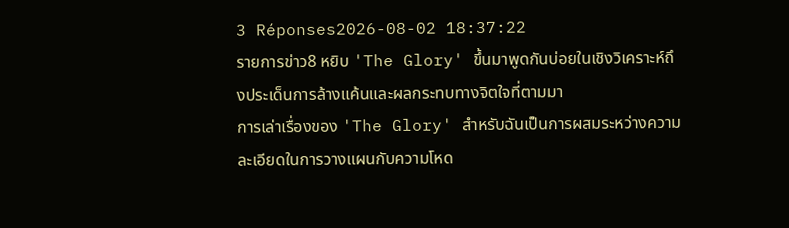3 Réponses2026-08-02 18:37:22
รายการข่าว8 หยิบ 'The Glory' ขึ้นมาพูดกันบ่อยในเชิงวิเคราะห์ถึงประเด็นการล้างแค้นและผลกระทบทางจิตใจที่ตามมา
การเล่าเรื่องของ 'The Glory' สำหรับฉันเป็นการผสมระหว่างความละเอียดในการวางแผนกับความโหด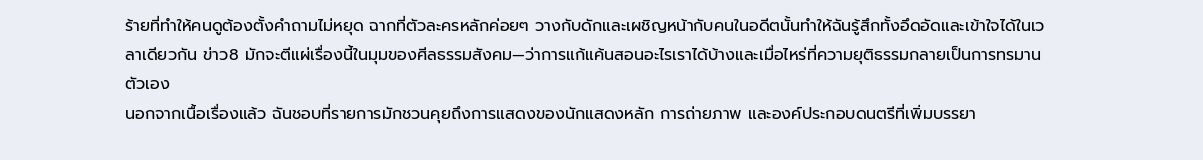ร้ายที่ทำให้คนดูต้องตั้งคำถามไม่หยุด ฉากที่ตัวละครหลักค่อยๆ วางกับดักและเผชิญหน้ากับคนในอดีตนั้นทำให้ฉันรู้สึกทั้งอึดอัดและเข้าใจได้ในเวลาเดียวกัน ข่าว8 มักจะตีแผ่เรื่องนี้ในมุมของศีลธรรมสังคม—ว่าการแก้แค้นสอนอะไรเราได้บ้างและเมื่อไหร่ที่ความยุติธรรมกลายเป็นการทรมานตัวเอง
นอกจากเนื้อเรื่องแล้ว ฉันชอบที่รายการมักชวนคุยถึงการแสดงของนักแสดงหลัก การถ่ายภาพ และองค์ประกอบดนตรีที่เพิ่มบรรยา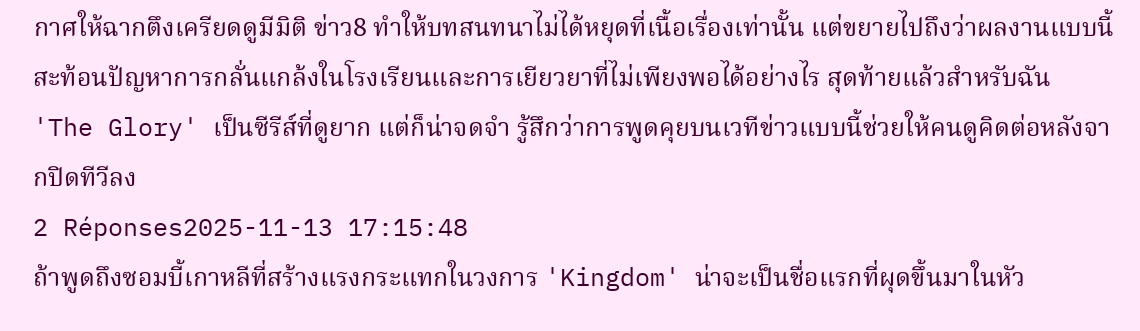กาศให้ฉากตึงเครียดดูมีมิติ ข่าว8 ทำให้บทสนทนาไม่ได้หยุดที่เนื้อเรื่องเท่านั้น แต่ขยายไปถึงว่าผลงานแบบนี้สะท้อนปัญหาการกลั่นแกล้งในโรงเรียนและการเยียวยาที่ไม่เพียงพอได้อย่างไร สุดท้ายแล้วสำหรับฉัน 'The Glory' เป็นซีรีส์ที่ดูยาก แต่ก็น่าจดจำ รู้สึกว่าการพูดคุยบนเวทีข่าวแบบนี้ช่วยให้คนดูคิดต่อหลังจากปิดทีวีลง
2 Réponses2025-11-13 17:15:48
ถ้าพูดถึงซอมบี้เกาหลีที่สร้างแรงกระแทกในวงการ 'Kingdom' น่าจะเป็นชื่อแรกที่ผุดขึ้นมาในหัว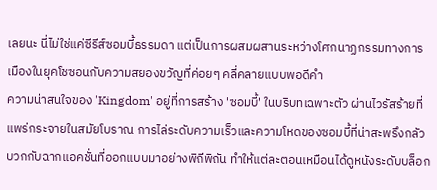เลยนะ นี่ไม่ใช่แค่ซีรีส์ซอมบี้ธรรมดา แต่เป็นการผสมผสานระหว่างโศกนาฏกรรมทางการเมืองในยุคโชซอนกับความสยองขวัญที่ค่อยๆ คลี่คลายแบบพอดีคำ
ความน่าสนใจของ 'Kingdom' อยู่ที่การสร้าง 'ซอมบี้' ในบริบทเฉพาะตัว ผ่านไวรัสร้ายที่แพร่กระจายในสมัยโบราณ การไล่ระดับความเร็วและความโหดของซอมบี้ที่น่าสะพรึงกลัว บวกกับฉากแอคชั่นที่ออกแบบมาอย่างพิถีพิถัน ทำให้แต่ละตอนเหมือนได้ดูหนังระดับบล็อก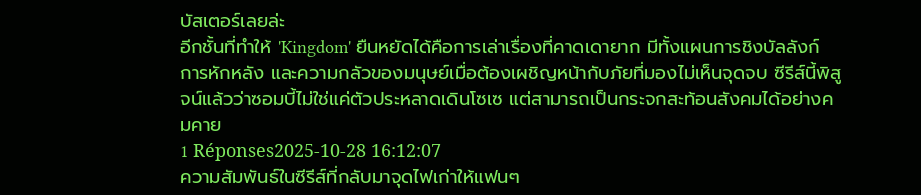บัสเตอร์เลยล่ะ
อีกชั้นที่ทำให้ 'Kingdom' ยืนหยัดได้คือการเล่าเรื่องที่คาดเดายาก มีทั้งแผนการชิงบัลลังก์ การหักหลัง และความกลัวของมนุษย์เมื่อต้องเผชิญหน้ากับภัยที่มองไม่เห็นจุดจบ ซีรีส์นี้พิสูจน์แล้วว่าซอมบี้ไม่ใช่แค่ตัวประหลาดเดินโซเซ แต่สามารถเป็นกระจกสะท้อนสังคมได้อย่างคมคาย
1 Réponses2025-10-28 16:12:07
ความสัมพันธ์ในซีรีส์ที่กลับมาจุดไฟเก่าให้แฟนๆ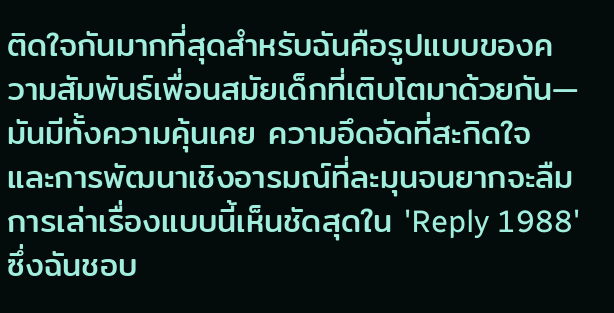ติดใจกันมากที่สุดสำหรับฉันคือรูปแบบของความสัมพันธ์เพื่อนสมัยเด็กที่เติบโตมาด้วยกัน—มันมีทั้งความคุ้นเคย ความอึดอัดที่สะกิดใจ และการพัฒนาเชิงอารมณ์ที่ละมุนจนยากจะลืม
การเล่าเรื่องแบบนี้เห็นชัดสุดใน 'Reply 1988' ซึ่งฉันชอบ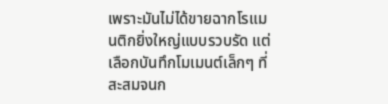เพราะมันไม่ได้ขายฉากโรแมนติกยิ่งใหญ่แบบรวบรัด แต่เลือกบันทึกโมเมนต์เล็กๆ ที่สะสมจนก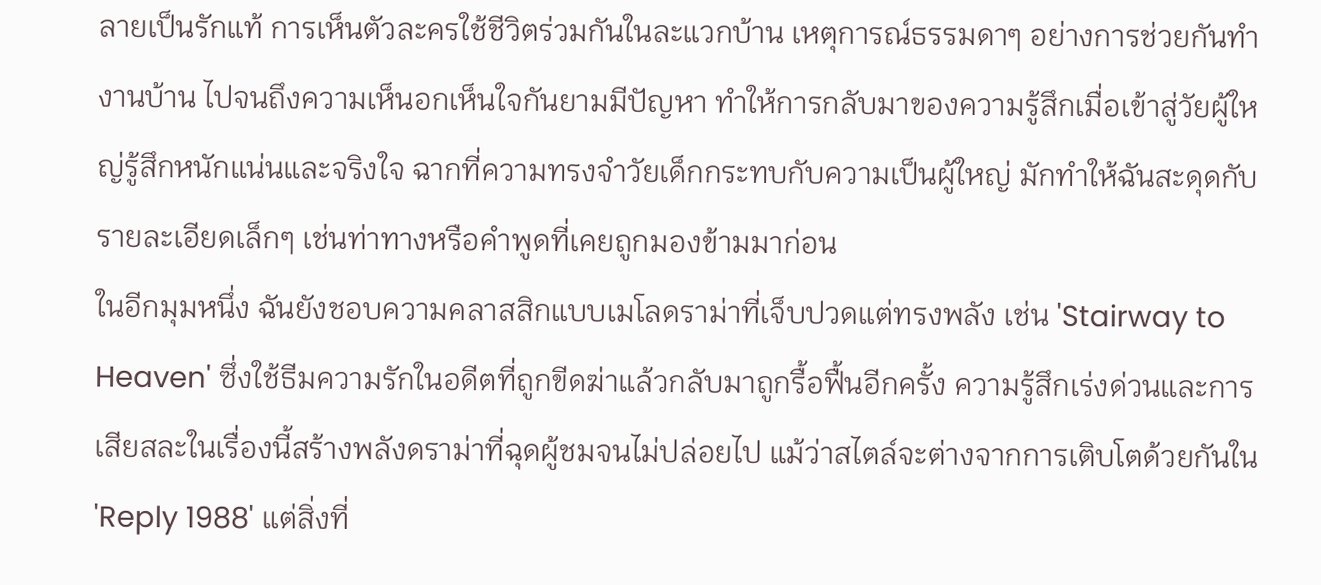ลายเป็นรักแท้ การเห็นตัวละครใช้ชีวิตร่วมกันในละแวกบ้าน เหตุการณ์ธรรมดาๆ อย่างการช่วยกันทำงานบ้าน ไปจนถึงความเห็นอกเห็นใจกันยามมีปัญหา ทำให้การกลับมาของความรู้สึกเมื่อเข้าสู่วัยผู้ใหญ่รู้สึกหนักแน่นและจริงใจ ฉากที่ความทรงจำวัยเด็กกระทบกับความเป็นผู้ใหญ่ มักทำให้ฉันสะดุดกับรายละเอียดเล็กๆ เช่นท่าทางหรือคำพูดที่เคยถูกมองข้ามมาก่อน
ในอีกมุมหนึ่ง ฉันยังชอบความคลาสสิกแบบเมโลดราม่าที่เจ็บปวดแต่ทรงพลัง เช่น 'Stairway to Heaven' ซึ่งใช้ธีมความรักในอดีตที่ถูกขีดฆ่าแล้วกลับมาถูกรื้อฟื้นอีกครั้ง ความรู้สึกเร่งด่วนและการเสียสละในเรื่องนี้สร้างพลังดราม่าที่ฉุดผู้ชมจนไม่ปล่อยไป แม้ว่าสไตล์จะต่างจากการเติบโตด้วยกันใน 'Reply 1988' แต่สิ่งที่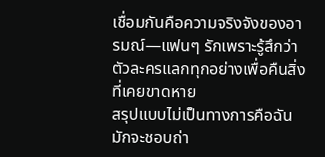เชื่อมกันคือความจริงจังของอารมณ์—แฟนๆ รักเพราะรู้สึกว่าตัวละครแลกทุกอย่างเพื่อคืนสิ่งที่เคยขาดหาย
สรุปแบบไม่เป็นทางการคือฉันมักจะชอบถ่า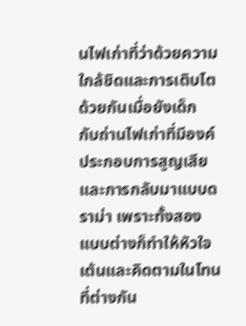นไฟเก่าที่ว่าด้วยความใกล้ชิดและการเติบโตด้วยกันเมื่อยังเด็ก กับถ่านไฟเก่าที่มีองค์ประกอบการสูญเสียและการกลับมาแบบดราม่า เพราะทั้งสองแบบต่างก็ทำให้หัวใจเต้นและคิดตามในโทนที่ต่างกัน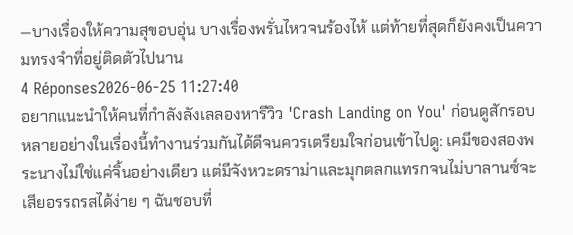—บางเรื่องให้ความสุขอบอุ่น บางเรื่องพรั่นไหวจนร้องไห้ แต่ท้ายที่สุดก็ยังคงเป็นความทรงจำที่อยู่ติดตัวไปนาน
4 Réponses2026-06-25 11:27:40
อยากแนะนำให้คนที่กำลังลังเลลองหารีวิว 'Crash Landing on You' ก่อนดูสักรอบ
หลายอย่างในเรื่องนี้ทำงานร่วมกันได้ดีจนควรเตรียมใจก่อนเข้าไปดู: เคมีของสองพระนางไม่ใช่แค่จิ้นอย่างเดียว แต่มีจังหวะดราม่าและมุกตลกแทรกจนไม่บาลานซ์จะเสียอรรถรสได้ง่าย ๆ ฉันชอบที่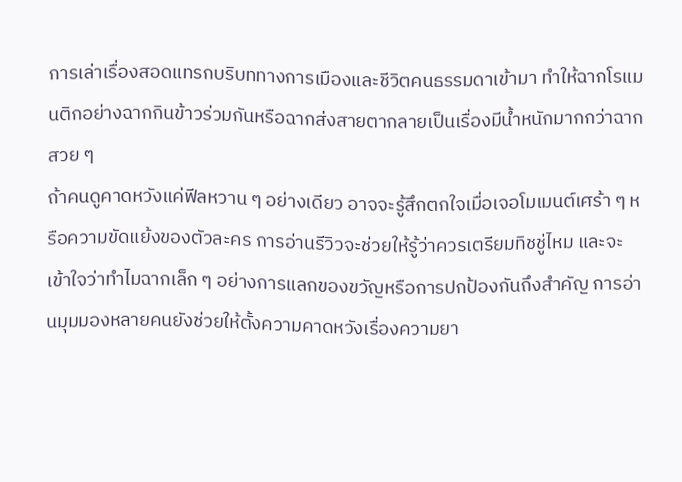การเล่าเรื่องสอดแทรกบริบททางการเมืองและชีวิตคนธรรมดาเข้ามา ทำให้ฉากโรแมนติกอย่างฉากกินข้าวร่วมกันหรือฉากส่งสายตากลายเป็นเรื่องมีน้ำหนักมากกว่าฉากสวย ๆ
ถ้าคนดูคาดหวังแค่ฟีลหวาน ๆ อย่างเดียว อาจจะรู้สึกตกใจเมื่อเจอโมเมนต์เศร้า ๆ หรือความขัดแย้งของตัวละคร การอ่านรีวิวจะช่วยให้รู้ว่าควรเตรียมทิชชู่ไหม และจะเข้าใจว่าทำไมฉากเล็ก ๆ อย่างการแลกของขวัญหรือการปกป้องกันถึงสำคัญ การอ่านมุมมองหลายคนยังช่วยให้ตั้งความคาดหวังเรื่องความยา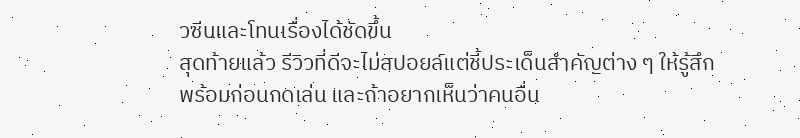วซีนและโทนเรื่องได้ชัดขึ้น
สุดท้ายแล้ว รีวิวที่ดีจะไม่สปอยล์แต่ชี้ประเด็นสำคัญต่าง ๆ ให้รู้สึกพร้อมก่อนกดเล่น และถ้าอยากเห็นว่าคนอื่น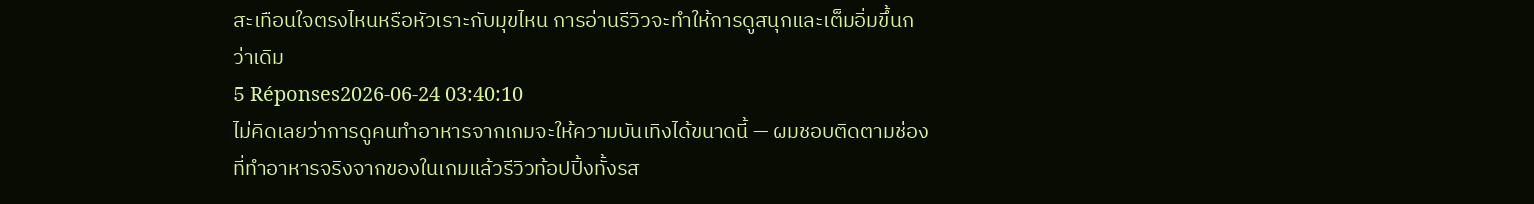สะเทือนใจตรงไหนหรือหัวเราะกับมุขไหน การอ่านรีวิวจะทำให้การดูสนุกและเต็มอิ่มขึ้นกว่าเดิม
5 Réponses2026-06-24 03:40:10
ไม่คิดเลยว่าการดูคนทำอาหารจากเกมจะให้ความบันเทิงได้ขนาดนี้ — ผมชอบติดตามช่องที่ทำอาหารจริงจากของในเกมแล้วรีวิวท้อปปิ้งทั้งรส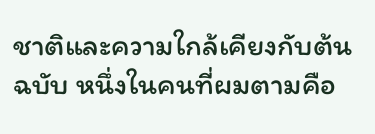ชาติและความใกล้เคียงกับต้นฉบับ หนึ่งในคนที่ผมตามคือ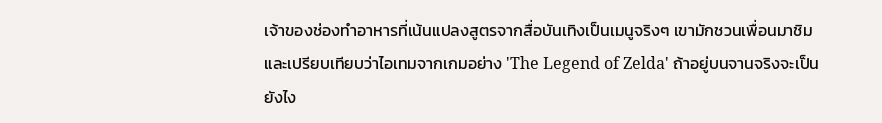เจ้าของช่องทำอาหารที่เน้นแปลงสูตรจากสื่อบันเทิงเป็นเมนูจริงๆ เขามักชวนเพื่อนมาชิมและเปรียบเทียบว่าไอเทมจากเกมอย่าง 'The Legend of Zelda' ถ้าอยู่บนจานจริงจะเป็นยังไง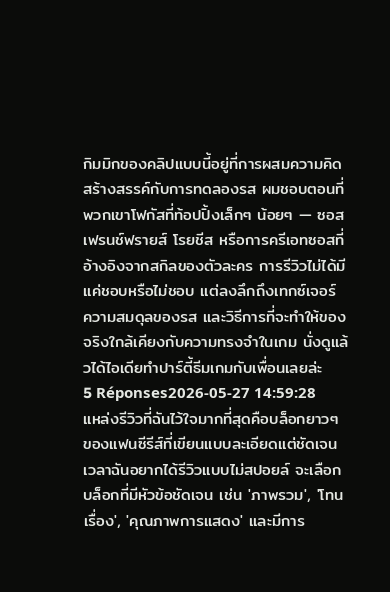กิมมิกของคลิปแบบนี้อยู่ที่การผสมความคิดสร้างสรรค์กับการทดลองรส ผมชอบตอนที่พวกเขาโฟกัสที่ท้อปปิ้งเล็กๆ น้อยๆ — ซอส เฟรนช์ฟรายส์ โรยชีส หรือการครีเอทซอสที่อ้างอิงจากสกิลของตัวละคร การรีวิวไม่ได้มีแค่ชอบหรือไม่ชอบ แต่ลงลึกถึงเทกซ์เจอร์ ความสมดุลของรส และวิธีการที่จะทำให้ของจริงใกล้เคียงกับความทรงจำในเกม นั่งดูแล้วได้ไอเดียทำปาร์ตี้ธีมเกมกับเพื่อนเลยล่ะ
5 Réponses2026-05-27 14:59:28
แหล่งรีวิวที่ฉันไว้ใจมากที่สุดคือบล็อกยาวๆ ของแฟนซีรีส์ที่เขียนแบบละเอียดแต่ชัดเจน
เวลาฉันอยากได้รีวิวแบบไม่สปอยล์ จะเลือกบล็อกที่มีหัวข้อชัดเจน เช่น 'ภาพรวม', 'โทนเรื่อง', 'คุณภาพการแสดง' และมีการ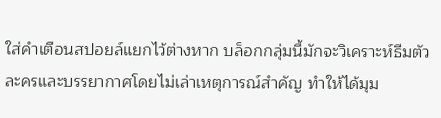ใส่คำเตือนสปอยล์แยกไว้ต่างหาก บล็อกกลุ่มนี้มักจะวิเคราะห์ธีมตัวละครและบรรยากาศโดยไม่เล่าเหตุการณ์สำคัญ ทำให้ได้มุม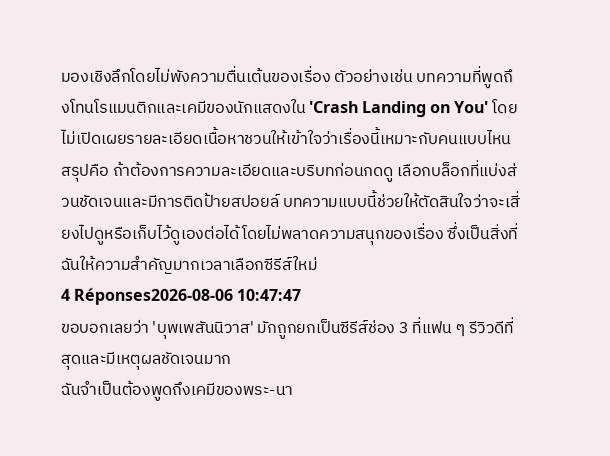มองเชิงลึกโดยไม่พังความตื่นเต้นของเรื่อง ตัวอย่างเช่น บทความที่พูดถึงโทนโรแมนติกและเคมีของนักแสดงใน 'Crash Landing on You' โดยไม่เปิดเผยรายละเอียดเนื้อหาชวนให้เข้าใจว่าเรื่องนี้เหมาะกับคนแบบไหน
สรุปคือ ถ้าต้องการความละเอียดและบริบทก่อนกดดู เลือกบล็อกที่แบ่งส่วนชัดเจนและมีการติดป้ายสปอยล์ บทความแบบนี้ช่วยให้ตัดสินใจว่าจะเสี่ยงไปดูหรือเก็บไว้ดูเองต่อได้โดยไม่พลาดความสนุกของเรื่อง ซึ่งเป็นสิ่งที่ฉันให้ความสำคัญมากเวลาเลือกซีรีส์ใหม่
4 Réponses2026-08-06 10:47:47
ขอบอกเลยว่า 'บุพเพสันนิวาส' มักถูกยกเป็นซีรีส์ช่อง 3 ที่แฟน ๆ รีวิวดีที่สุดและมีเหตุผลชัดเจนมาก
ฉันจำเป็นต้องพูดถึงเคมีของพระ-นา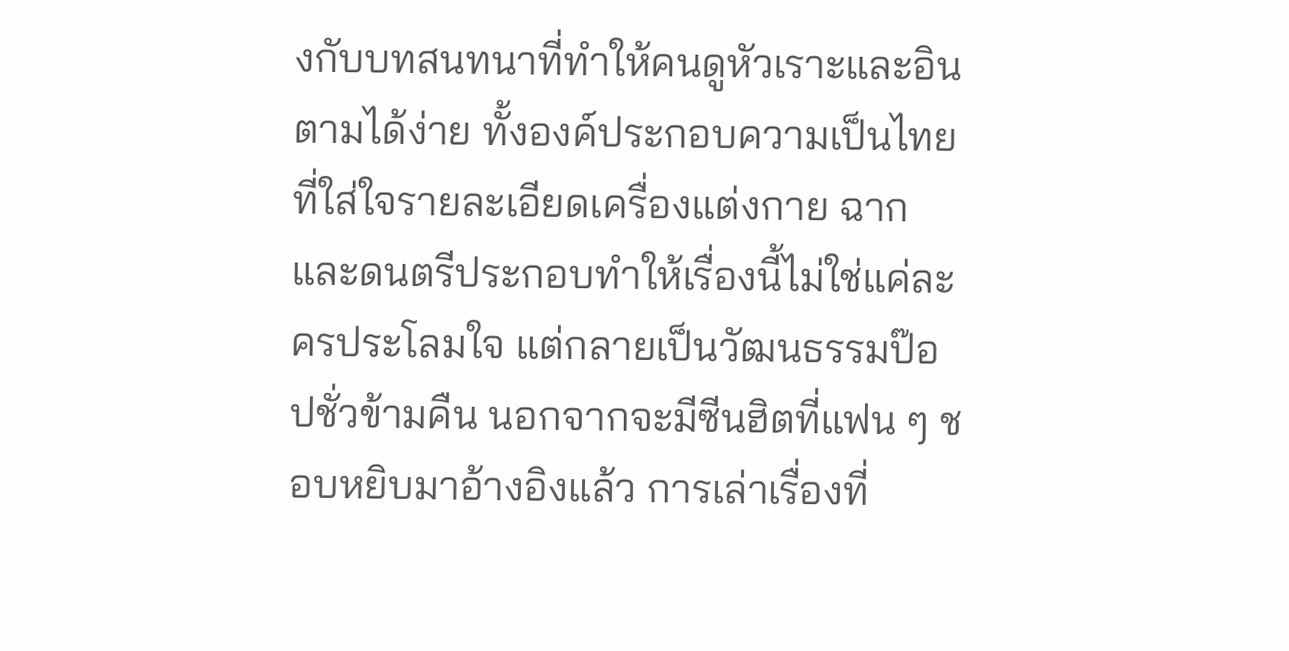งกับบทสนทนาที่ทำให้คนดูหัวเราะและอินตามได้ง่าย ทั้งองค์ประกอบความเป็นไทยที่ใส่ใจรายละเอียดเครื่องแต่งกาย ฉาก และดนตรีประกอบทำให้เรื่องนี้ไม่ใช่แค่ละครประโลมใจ แต่กลายเป็นวัฒนธรรมป๊อปชั่วข้ามคืน นอกจากจะมีซีนฮิตที่แฟน ๆ ชอบหยิบมาอ้างอิงแล้ว การเล่าเรื่องที่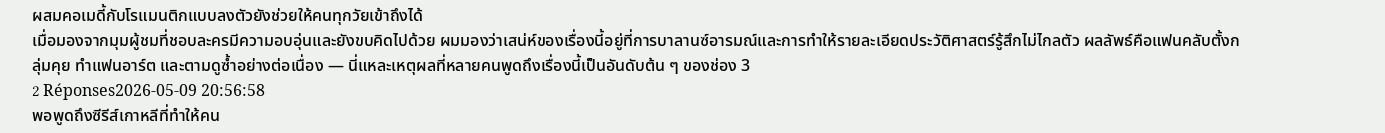ผสมคอเมดี้กับโรแมนติกแบบลงตัวยังช่วยให้คนทุกวัยเข้าถึงได้
เมื่อมองจากมุมผู้ชมที่ชอบละครมีความอบอุ่นและยังขบคิดไปด้วย ผมมองว่าเสน่ห์ของเรื่องนี้อยู่ที่การบาลานซ์อารมณ์และการทำให้รายละเอียดประวัติศาสตร์รู้สึกไม่ไกลตัว ผลลัพธ์คือแฟนคลับตั้งกลุ่มคุย ทำแฟนอาร์ต และตามดูซ้ำอย่างต่อเนื่อง — นี่แหละเหตุผลที่หลายคนพูดถึงเรื่องนี้เป็นอันดับต้น ๆ ของช่อง 3
2 Réponses2026-05-09 20:56:58
พอพูดถึงซีรีส์เกาหลีที่ทำให้คน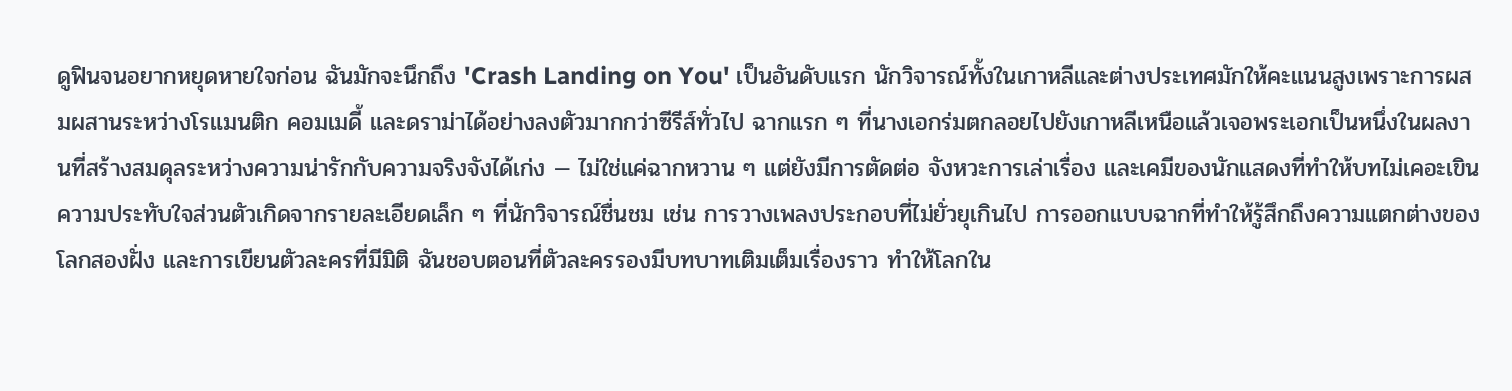ดูฟินจนอยากหยุดหายใจก่อน ฉันมักจะนึกถึง 'Crash Landing on You' เป็นอันดับแรก นักวิจารณ์ทั้งในเกาหลีและต่างประเทศมักให้คะแนนสูงเพราะการผสมผสานระหว่างโรแมนติก คอมเมดี้ และดราม่าได้อย่างลงตัวมากกว่าซีรีส์ทั่วไป ฉากแรก ๆ ที่นางเอกร่มตกลอยไปยังเกาหลีเหนือแล้วเจอพระเอกเป็นหนึ่งในผลงานที่สร้างสมดุลระหว่างความน่ารักกับความจริงจังได้เก่ง — ไม่ใช่แค่ฉากหวาน ๆ แต่ยังมีการตัดต่อ จังหวะการเล่าเรื่อง และเคมีของนักแสดงที่ทำให้บทไม่เคอะเขิน
ความประทับใจส่วนตัวเกิดจากรายละเอียดเล็ก ๆ ที่นักวิจารณ์ชื่นชม เช่น การวางเพลงประกอบที่ไม่ยั่วยุเกินไป การออกแบบฉากที่ทำให้รู้สึกถึงความแตกต่างของโลกสองฝั่ง และการเขียนตัวละครที่มีมิติ ฉันชอบตอนที่ตัวละครรองมีบทบาทเติมเต็มเรื่องราว ทำให้โลกใน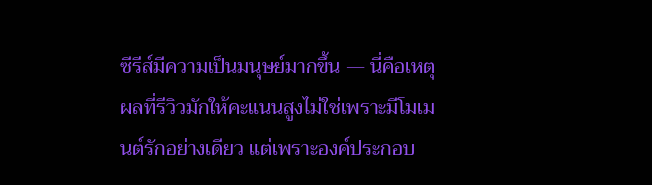ซีรีส์มีความเป็นมนุษย์มากขึ้น — นี่คือเหตุผลที่รีวิวมักให้คะแนนสูงไม่ใช่เพราะมีโมเมนต์รักอย่างเดียว แต่เพราะองค์ประกอบ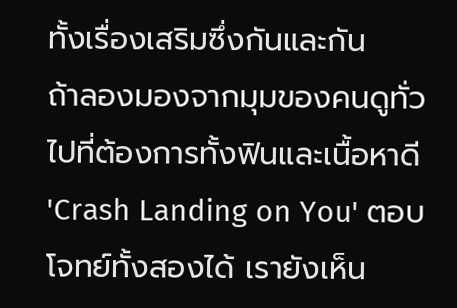ทั้งเรื่องเสริมซึ่งกันและกัน
ถ้าลองมองจากมุมของคนดูทั่วไปที่ต้องการทั้งฟินและเนื้อหาดี 'Crash Landing on You' ตอบโจทย์ทั้งสองได้ เรายังเห็น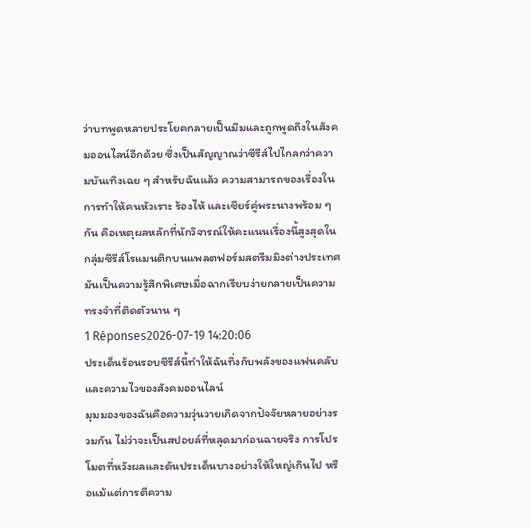ว่าบทพูดหลายประโยคกลายเป็นมีมและถูกพูดถึงในสังคมออนไลน์อีกด้วย ซึ่งเป็นสัญญาณว่าซีรีส์ไปไกลกว่าความบันเทิงเฉย ๆ สำหรับฉันแล้ว ความสามารถของเรื่องในการทำให้คนหัวเราะ ร้องไห้ และเชียร์คู่พระนางพร้อม ๆ กัน คือเหตุผลหลักที่นักวิจารณ์ให้คะแนนเรื่องนี้สูงสุดในกลุ่มซีรีส์โรแมนติกบนแพลตฟอร์มสตรีมมิงต่างประเทศ มันเป็นความรู้สึกพิเศษเมื่อฉากเรียบง่ายกลายเป็นความทรงจำที่ติดตัวนาน ๆ
1 Réponses2026-07-19 14:20:06
ประเด็นร้อนรอบซีรีส์นี้ทำให้ฉันทึ่งกับพลังของแฟนคลับและความไวของสังคมออนไลน์
มุมมองของฉันคือความวุ่นวายเกิดจากปัจจัยหลายอย่างรวมกัน ไม่ว่าจะเป็นสปอยล์ที่หลุดมาก่อนฉายจริง การโปรโมตที่หวังผลและดันประเด็นบางอย่างให้ใหญ่เกินไป หรือแม้แต่การตีความ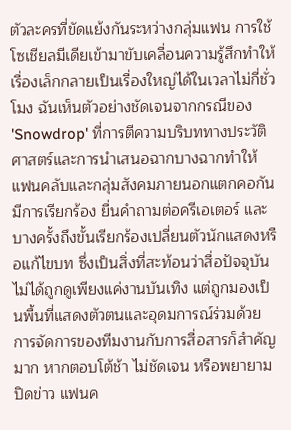ตัวละครที่ขัดแย้งกันระหว่างกลุ่มแฟน การใช้โซเชียลมีเดียเข้ามาขับเคลื่อนความรู้สึกทำให้เรื่องเล็กกลายเป็นเรื่องใหญ่ได้ในเวลาไม่กี่ชั่วโมง ฉันเห็นตัวอย่างชัดเจนจากกรณีของ 'Snowdrop' ที่การตีความบริบททางประวัติศาสตร์และการนำเสนอฉากบางฉากทำให้แฟนคลับและกลุ่มสังคมภายนอกแตกคอกัน มีการเรียกร้อง ยื่นคำถามต่อครีเอเตอร์ และบางครั้งถึงขั้นเรียกร้องเปลี่ยนตัวนักแสดงหรือแก้ไขบท ซึ่งเป็นสิ่งที่สะท้อนว่าสื่อปัจจุบันไม่ได้ถูกดูเพียงแค่งานบันเทิง แต่ถูกมองเป็นพื้นที่แสดงตัวตนและอุดมการณ์ร่วมด้วย
การจัดการของทีมงานกับการสื่อสารก็สำคัญมาก หากตอบโต้ช้า ไม่ชัดเจน หรือพยายามปิดข่าว แฟนค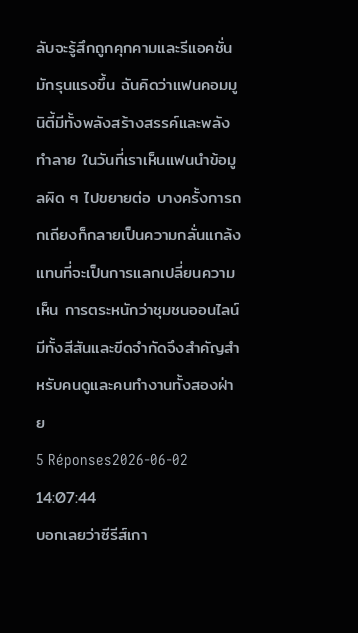ลับจะรู้สึกถูกคุกคามและรีแอคชั่นมักรุนแรงขึ้น ฉันคิดว่าแฟนคอมมูนิตี้มีทั้งพลังสร้างสรรค์และพลังทำลาย ในวันที่เราเห็นแฟนนำข้อมูลผิด ๆ ไปขยายต่อ บางครั้งการถกเถียงก็กลายเป็นความกลั่นแกล้งแทนที่จะเป็นการแลกเปลี่ยนความเห็น การตระหนักว่าชุมชนออนไลน์มีทั้งสีสันและขีดจำกัดจึงสำคัญสำหรับคนดูและคนทำงานทั้งสองฝ่าย
5 Réponses2026-06-02 14:07:44
บอกเลยว่าซีรีส์เกา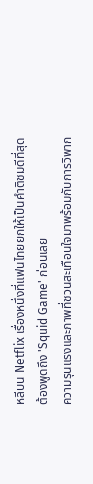หลีบน Netflix เรื่องหนึ่งที่แฟนไทยยกให้เป็นคำติชมดีที่สุดต้องพูดถึง 'Squid Game' ก่อนเลย
ความรุนแรงและภาพที่ชวนสะเทือนใจมาพร้อมกับการวิพาก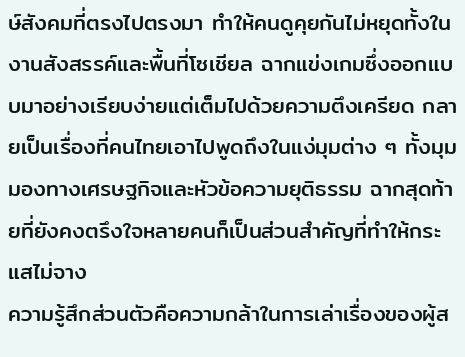ษ์สังคมที่ตรงไปตรงมา ทำให้คนดูคุยกันไม่หยุดทั้งในงานสังสรรค์และพื้นที่โซเชียล ฉากแข่งเกมซึ่งออกแบบมาอย่างเรียบง่ายแต่เต็มไปด้วยความตึงเครียด กลายเป็นเรื่องที่คนไทยเอาไปพูดถึงในแง่มุมต่าง ๆ ทั้งมุมมองทางเศรษฐกิจและหัวข้อความยุติธรรม ฉากสุดท้ายที่ยังคงตรึงใจหลายคนก็เป็นส่วนสำคัญที่ทำให้กระแสไม่จาง
ความรู้สึกส่วนตัวคือความกล้าในการเล่าเรื่องของผู้ส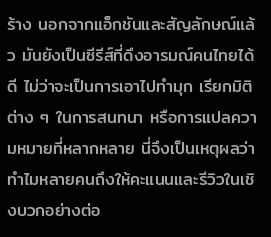ร้าง นอกจากแอ็กชันและสัญลักษณ์แล้ว มันยังเป็นซีรีส์ที่ดึงอารมณ์คนไทยได้ดี ไม่ว่าจะเป็นการเอาไปทำมุก เรียกมิติต่าง ๆ ในการสนทนา หรือการแปลความหมายที่หลากหลาย นี่จึงเป็นเหตุผลว่าทำไมหลายคนถึงให้คะแนนและรีวิวในเชิงบวกอย่างต่อ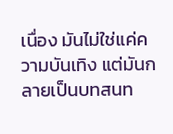เนื่อง มันไม่ใช่แค่ความบันเทิง แต่มันกลายเป็นบทสนท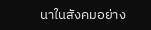นาในสังคมอย่าง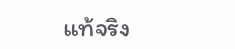แท้จริง